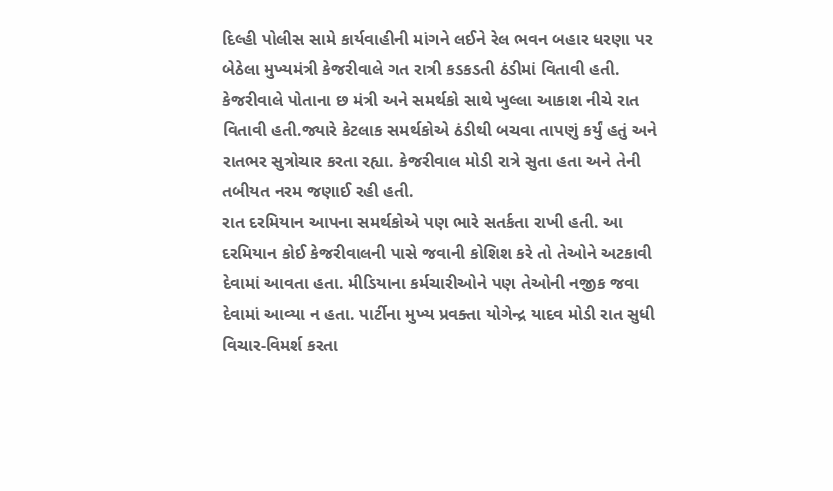દિલ્હી પોલીસ સામે કાર્યવાહીની માંગને લઈને રેલ ભવન બહાર ધરણા પર બેઠેલા મુખ્યમંત્રી કેજરીવાલે ગત રાત્રી કડકડતી ઠંડીમાં વિતાવી હતી. કેજરીવાલે પોતાના છ મંત્રી અને સમર્થકો સાથે ખુલ્લા આકાશ નીચે રાત વિતાવી હતી.જ્યારે કેટલાક સમર્થકોએ ઠંડીથી બચવા તાપણું કર્યું હતું અને રાતભર સુત્રોચાર કરતા રહ્યા. કેજરીવાલ મોડી રાત્રે સુતા હતા અને તેની તબીયત નરમ જણાઈ રહી હતી.
રાત દરમિયાન આપના સમર્થકોએ પણ ભારે સતર્કતા રાખી હતી. આ દરમિયાન કોઈ કેજરીવાલની પાસે જવાની કોશિશ કરે તો તેઓને અટકાવી દેવામાં આવતા હતા. મીડિયાના કર્મચારીઓને પણ તેઓની નજીક જવા દેવામાં આવ્યા ન હતા. પાર્ટીના મુખ્ય પ્રવક્તા યોગેન્દ્ર યાદવ મોડી રાત સુધી વિચાર-વિમર્શ કરતા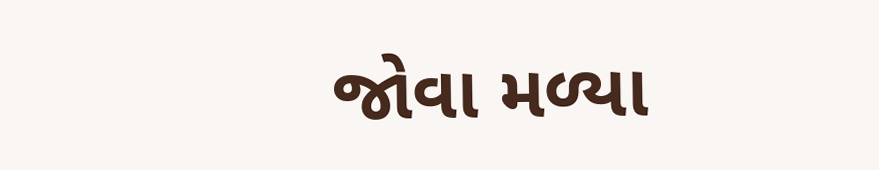જોવા મળ્યા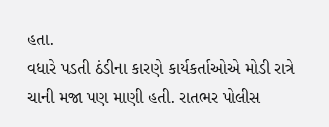હતા.
વધારે પડતી ઠંડીના કારણે કાર્યકર્તાઓએ મોડી રાત્રે ચાની મજા પણ માણી હતી. રાતભર પોલીસ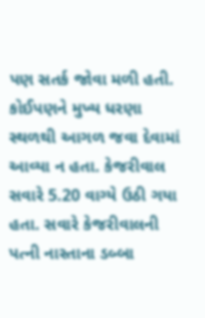પણ સતર્ક જોવા મળી હતી. કોઈપણને મુખ્ય ધરણા સ્થળથી આગળ જવા દેવામાં આવ્યા ન હતા. કેજરીવાલ સવારે 5.20 વાગ્યે ઉઠી ગયા હતા. સવારે કેજરીવાલની પત્ની નાસ્તાના ડબ્બા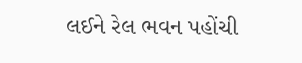લઈને રેલ ભવન પહોંચી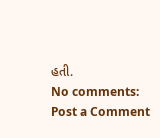હતી.
No comments:
Post a Comment